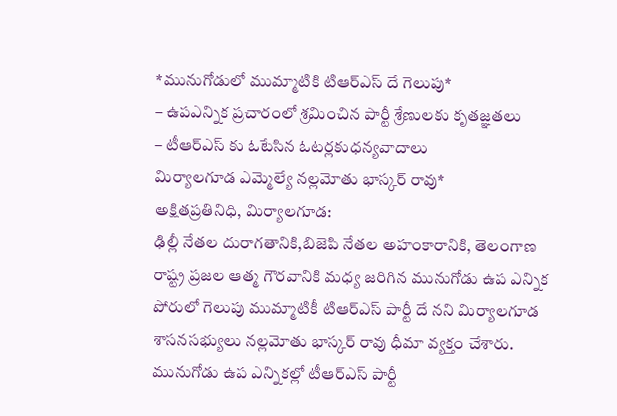*మునుగోడులో ముమ్మాటికి టిఆర్ఎస్ దే గెలుపు*
– ఉపఎన్నిక ప్రచారంలో శ్రమించిన పార్టీ శ్రేణులకు కృతజ్ఞతలు
– టీఆర్ఎస్ కు ఓటేసిన ఓటర్లకుధన్యవాదాలు
మిర్యాలగూడ ఎమ్మెల్యే నల్లమోతు భాస్కర్ రావు*
అక్షితప్రతినిధి, మిర్యాలగూడ:
ఢిల్లీ నేతల దురాగతానికి,బిజెపి నేతల అహంకారానికి, తెలంగాణ రాష్ట్ర ప్రజల ఆత్మ గౌరవానికి మధ్య జరిగిన మునుగోడు ఉప ఎన్నిక పోరులో గెలుపు ముమ్మాటికీ టిఆర్ఎస్ పార్టీ దే నని మిర్యాలగూడ శాసనసభ్యులు నల్లమోతు భాస్కర్ రావు ధీమా వ్యక్తం చేశారు. మునుగోడు ఉప ఎన్నికల్లో టీఆర్ఎస్ పార్టీ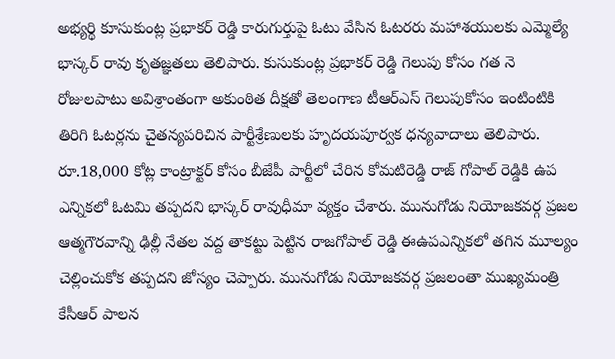అభ్యర్థి కూసుకుంట్ల ప్రభాకర్ రెడ్డి కారుగుర్తుపై ఓటు వేసిన ఓటరరు మహాశయులకు ఎమ్మెల్యే భాస్కర్ రావు కృతజ్ఞతలు తెలిపారు. కుసుకుంట్ల ప్రభాకర్ రెడ్డి గెలుపు కోసం గత నె రోజులపాటు అవిశ్రాంతంగా అకుంఠిత దీక్షతో తెలంగాణ టీఆర్ఎస్ గెలుపుకోసం ఇంటింటికి తిరిగి ఓటర్లను చైతన్యపరిచిన పార్టీశ్రేణులకు హృదయపూర్వక ధన్యవాదాలు తెలిపారు. రూ.18,000 కోట్ల కాంట్రాక్టర్ కోసం బీజేపీ పార్టీలో చేరిన కోమటిరెడ్డి రాజ్ గోపాల్ రెడ్డికి ఉప ఎన్నికలో ఓటమి తప్పదని భాస్కర్ రావుధీమా వ్యక్తం చేశారు. మునుగోడు నియోజకవర్గ ప్రజల ఆత్మగౌరవాన్ని ఢిల్లీ నేతల వద్ద తాకట్టు పెట్టిన రాజగోపాల్ రెడ్డి ఈఉపఎన్నికలో తగిన మూల్యం చెల్లించుకోక తప్పదని జోస్యం చెప్పారు. మునుగోడు నియోజకవర్గ ప్రజలంతా ముఖ్యమంత్రి కేసీఆర్ పాలన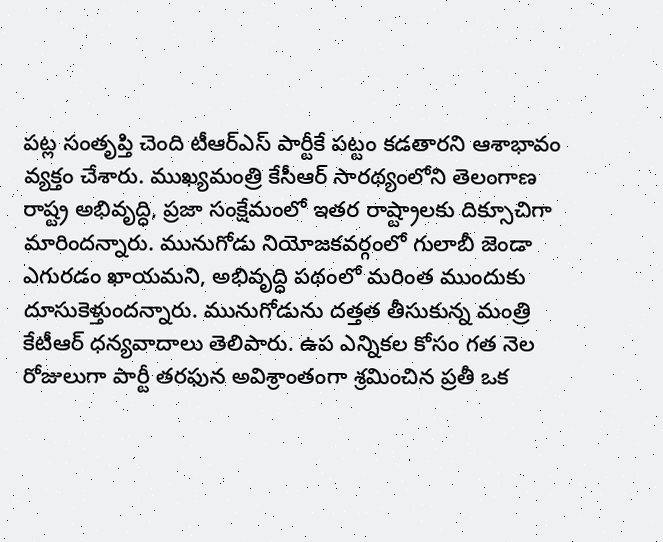పట్ల సంతృప్తి చెంది టీఆర్ఎస్ పార్టీకే పట్టం కడతారని ఆశాభావం వ్యక్తం చేశారు. ముఖ్యమంత్రి కేసీఆర్ సారథ్యంలోని తెలంగాణ రాష్ట్ర అభివృద్ధి, ప్రజా సంక్షేమంలో ఇతర రాష్ట్రాలకు దిక్సూచిగా మారిందన్నారు. మునుగోడు నియోజకవర్గంలో గులాబీ జెండా ఎగురడం ఖాయమని, అభివృద్ధి పథంలో మరింత ముందుకు దూసుకెళ్తుందన్నారు. మునుగోడును దత్తత తీసుకున్న మంత్రి కేటీఆర్ ధన్యవాదాలు తెలిపారు. ఉప ఎన్నికల కోసం గత నెల రోజులుగా పార్టీ తరఫున అవిశ్రాంతంగా శ్రమించిన ప్రతీ ఒక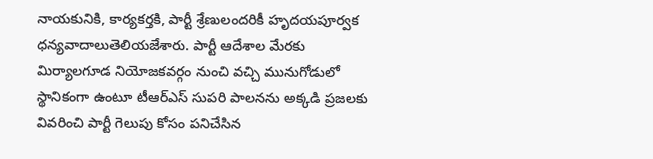నాయకునికి, కార్యకర్తకి, పార్టీ శ్రేణులందరికీ హృదయపూర్వక ధన్యవాదాలుతెలియజేశారు. పార్టీ ఆదేశాల మేరకు మిర్యాలగూడ నియోజకవర్గం నుంచి వచ్చి మునుగోడులో స్థానికంగా ఉంటూ టీఆర్ఎస్ సుపరి పాలనను అక్కడి ప్రజలకు వివరించి పార్టీ గెలుపు కోసం పనిచేసిన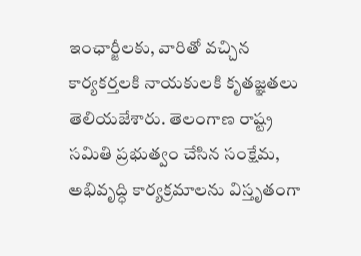ఇంఛార్జీలకు, వారితో వచ్చిన కార్యకర్తలకి నాయకులకి కృతజ్ఞతలు తెలియజేశారు. తెలంగాణ రాష్ట్ర సమితి ప్రభుత్వం చేసిన సంక్షేమ, అభివృద్ధి కార్యక్రమాలను విస్తృతంగా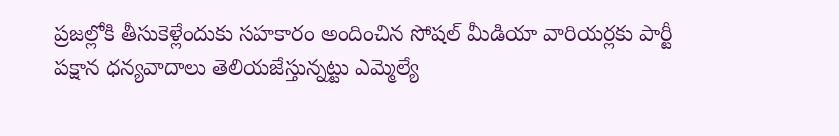ప్రజల్లోకి తీసుకెళ్లేందుకు సహకారం అందించిన సోషల్ మీడియా వారియర్లకు పార్టీ పక్షాన ధన్యవాదాలు తెలియజేస్తున్నట్టు ఎమ్మెల్యే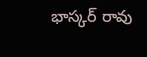భాస్కర్ రావు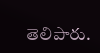తెలిపారు.